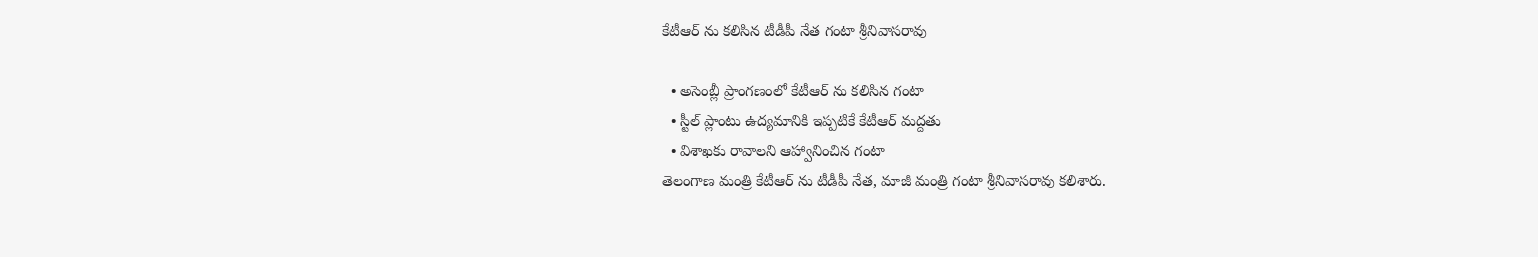కేటీఆర్ ను కలిసిన టీడీపీ నేత గంటా శ్రీనివాసరావు

  • అసెంబ్లీ ప్రాంగణంలో కేటీఆర్ ను కలిసిన గంటా
  • స్టీల్ ప్లాంటు ఉద్యమానికి ఇప్పటికే కేటీఆర్ మద్దతు
  • విశాఖకు రావాలని ఆహ్వానించిన గంటా
తెలంగాణ మంత్రి కేటీఆర్ ను టీడీపీ నేత, మాజీ మంత్రి గంటా శ్రీనివాసరావు కలిశారు.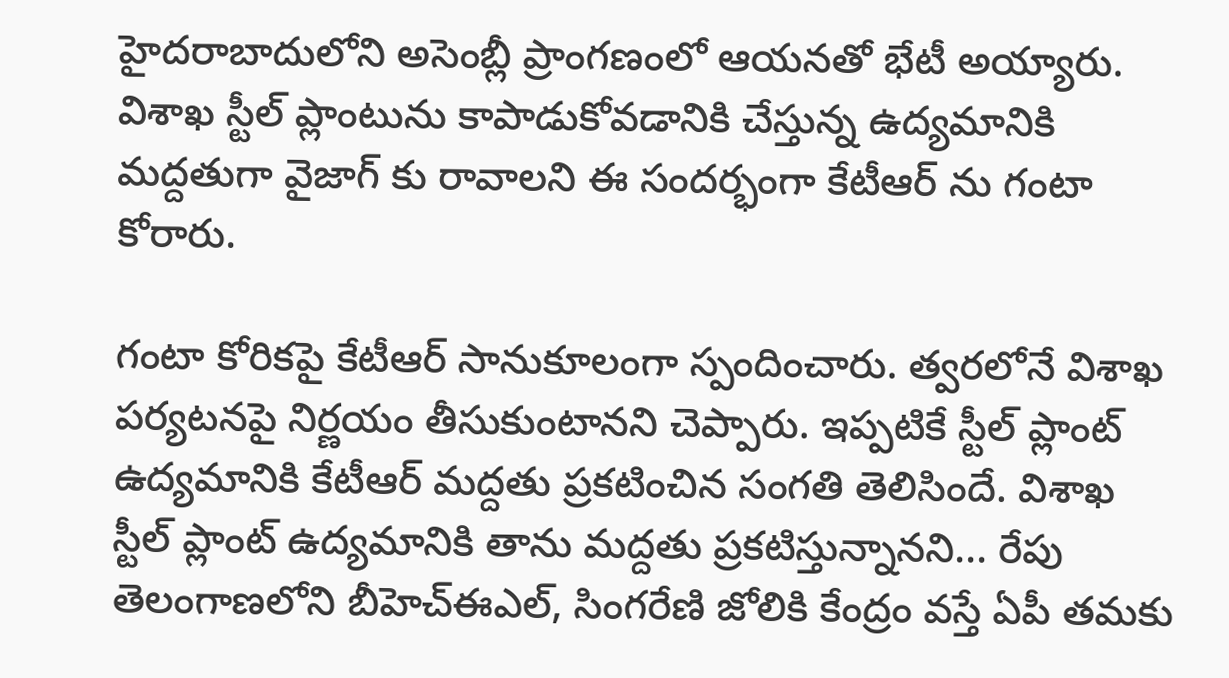హైదరాబాదులోని అసెంబ్లీ ప్రాంగణంలో ఆయనతో భేటీ అయ్యారు. విశాఖ స్టీల్ ప్లాంటును కాపాడుకోవడానికి చేస్తున్న ఉద్యమానికి మద్దతుగా వైజాగ్ కు రావాలని ఈ సందర్భంగా కేటీఆర్ ను గంటా కోరారు.

గంటా కోరికపై కేటీఆర్ సానుకూలంగా స్పందించారు. త్వరలోనే విశాఖ పర్యటనపై నిర్ణయం తీసుకుంటానని చెప్పారు. ఇప్పటికే స్టీల్ ప్లాంట్ ఉద్యమానికి కేటీఆర్ మద్దతు ప్రకటించిన సంగతి తెలిసిందే. విశాఖ స్టీల్ ప్లాంట్ ఉద్యమానికి తాను మద్దతు ప్రకటిస్తున్నానని... రేపు తెలంగాణలోని బీహెచ్ఈఎల్, సింగరేణి జోలికి కేంద్రం వస్తే ఏపీ తమకు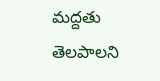మద్దతు తెలపాలని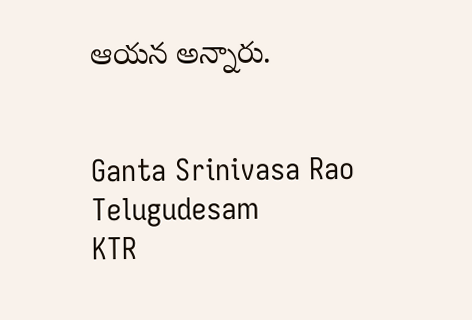ఆయన అన్నారు.


Ganta Srinivasa Rao
Telugudesam
KTR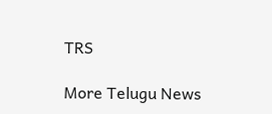TRS

More Telugu News